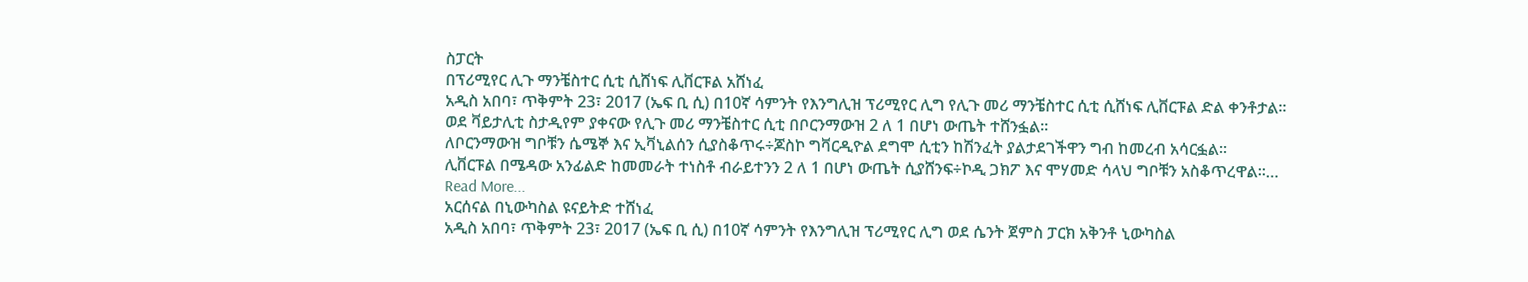ስፓርት
በፕሪሚየር ሊጉ ማንቼስተር ሲቲ ሲሸነፍ ሊቨርፑል አሸነፈ
አዲስ አበባ፣ ጥቅምት 23፣ 2017 (ኤፍ ቢ ሲ) በ10ኛ ሳምንት የእንግሊዝ ፕሪሚየር ሊግ የሊጉ መሪ ማንቼስተር ሲቲ ሲሸነፍ ሊቨርፑል ድል ቀንቶታል፡፡
ወደ ቫይታሊቲ ስታዲየም ያቀናው የሊጉ መሪ ማንቼስተር ሲቲ በቦርንማውዝ 2 ለ 1 በሆነ ውጤት ተሸንፏል፡፡
ለቦርንማውዝ ግቦቹን ሴሜኞ እና ኢቫኒልሰን ሲያስቆጥሩ÷ጆስኮ ግቫርዲዮል ደግሞ ሲቲን ከሽንፈት ያልታደገችዋን ግብ ከመረብ አሳርፏል፡፡
ሊቨርፑል በሜዳው አንፊልድ ከመመራት ተነስቶ ብራይተንን 2 ለ 1 በሆነ ውጤት ሲያሸንፍ÷ኮዲ ጋክፖ እና ሞሃመድ ሳላህ ግቦቹን አስቆጥረዋል፡፡…
Read More...
አርሰናል በኒውካስል ዩናይትድ ተሸነፈ
አዲስ አበባ፣ ጥቅምት 23፣ 2017 (ኤፍ ቢ ሲ) በ10ኛ ሳምንት የእንግሊዝ ፕሪሚየር ሊግ ወደ ሴንት ጀምስ ፓርክ አቅንቶ ኒውካስል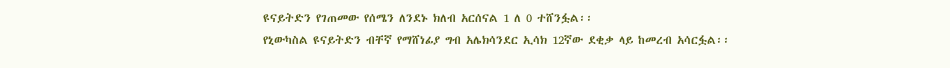ዩናይትድን የገጠመው የሰሜን ለንደኑ ክለብ አርሰናል 1 ለ 0 ተሸንፏል፡፡
የኒውካስል ዩናይትድን ብቸኛ የማሸነፊያ ግብ አሌክሳንደር ኢሳክ 12ኛው ደቂቃ ላይ ከመረብ አሳርፏል፡፡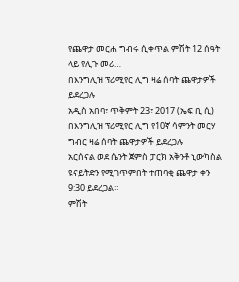የጨዋታ መርሐ ግብሩ ሲቀጥል ምሽት 12 ሰዓት ላይ የሊጉ መሪ…
በእንግሊዝ ፕሪሚየር ሊግ ዛሬ ሰባት ጨዋታዎች ይደረጋሉ
አዲስ አበባ፣ ጥቅምት 23፣ 2017 (ኤፍ ቢ ሲ) በእንግሊዝ ፕሪሚየር ሊግ የ10ኛ ሳምንት መርሃ ግብር ዛሬ ሰባት ጨዋታዎች ይደረጋሉ
አርሰናል ወደ ሴንት ጀምስ ፓርክ አቅንቶ ኒውካስል ዩናይትድን የሚገጥምበት ተጠባቂ ጨዋታ ቀን 9:30 ይደረጋል።
ምሽት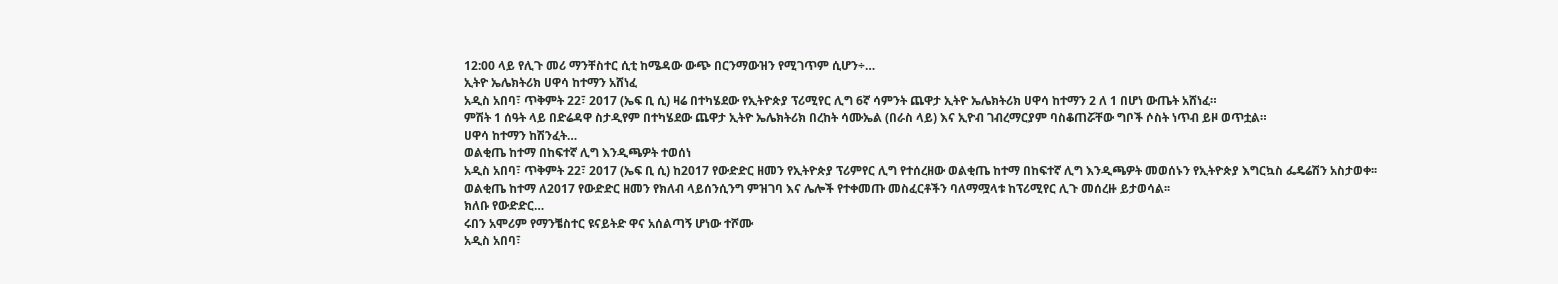12:00 ላይ የሊጉ መሪ ማንቸስተር ሲቲ ከሜዳው ውጭ በርንማውዝን የሚገጥም ሲሆን÷…
ኢትዮ ኤሌክትሪክ ሀዋሳ ከተማን አሸነፈ
አዲስ አበባ፣ ጥቅምት 22፣ 2017 (ኤፍ ቢ ሲ) ዛሬ በተካሄደው የኢትዮጵያ ፕሪሚየር ሊግ 6ኛ ሳምንት ጨዋታ ኢትዮ ኤሌክትሪክ ሀዋሳ ከተማን 2 ለ 1 በሆነ ውጤት አሸነፈ።
ምሽት 1 ሰዓት ላይ በድሬዳዋ ስታዲየም በተካሄደው ጨዋታ ኢትዮ ኤሌክትሪክ በረከት ሳሙኤል (በራስ ላይ) እና ኢዮብ ገብረማርያም ባስቆጠሯቸው ግቦች ሶስት ነጥብ ይዞ ወጥቷል።
ሀዋሳ ከተማን ከሽንፈት…
ወልቂጤ ከተማ በከፍተኛ ሊግ እንዲጫዎት ተወሰነ
አዲስ አበባ፣ ጥቅምት 22፣ 2017 (ኤፍ ቢ ሲ) ከ2017 የውድድር ዘመን የኢትዮጵያ ፕሪምየር ሊግ የተሰረዘው ወልቂጤ ከተማ በከፍተኛ ሊግ እንዲጫዎት መወሰኑን የኢትዮጵያ እግርኳስ ፌዴሬሽን አስታወቀ፡፡
ወልቂጤ ከተማ ለ2017 የውድድር ዘመን የክለብ ላይሰንሲንግ ምዝገባ እና ሌሎች የተቀመጡ መስፈርቶችን ባለማሟላቱ ከፕሪሚየር ሊጉ መሰረዙ ይታወሳል፡፡
ክለቡ የውድድር…
ሩበን አሞሪም የማንቼስተር ዩናይትድ ዋና አሰልጣኝ ሆነው ተሾሙ
አዲስ አበባ፣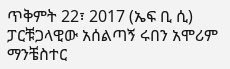ጥቅምት 22፣ 2017 (ኤፍ ቢ ሲ) ፓርቹጋላዊው አሰልጣኝ ሩበን አሞሪም ማንቼስተር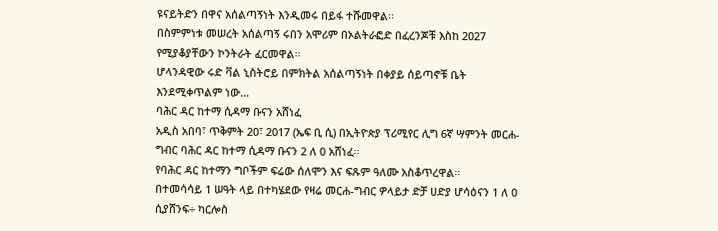ዩናይትድን በዋና አሰልጣኝነት እንዲመሩ በይፋ ተሹመዋል፡፡
በስምምነቱ መሠረት አሰልጣኝ ሩበን አሞሪም በኦልትራፎድ በፈረንጆቹ እስከ 2027 የሚያቆያቸውን ኮንትራት ፈርመዋል፡፡
ሆላንዳዊው ሩድ ቫል ኒስትሮይ በምክትል አሰልጣኝነት በቀያይ ሰይጣኖቹ ቤት እንደሚቀጥልም ነው…
ባሕር ዳር ከተማ ሲዳማ ቡናን አሸነፈ
አዲስ አበባ፣ ጥቅምት 20፣ 2017 (ኤፍ ቢ ሲ) በኢትዮጵያ ፕሪሚየር ሊግ 6ኛ ሣምንት መርሐ-ግብር ባሕር ዳር ከተማ ሲዳማ ቡናን 2 ለ 0 አሸነፈ፡፡
የባሕር ዳር ከተማን ግቦችም ፍሬው ሰለሞን እና ፍጹም ዓለሙ አስቆጥረዋል፡፡
በተመሳሳይ 1 ሠዓት ላይ በተካሄደው የዛሬ መርሐ-ግብር ዎላይታ ድቻ ሀድያ ሆሳዕናን 1 ለ 0 ሲያሸንፍ÷ ካርሎስ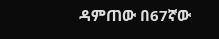ዳምጠው በ67ኛው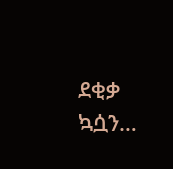ደቂቃ ኳሷን…